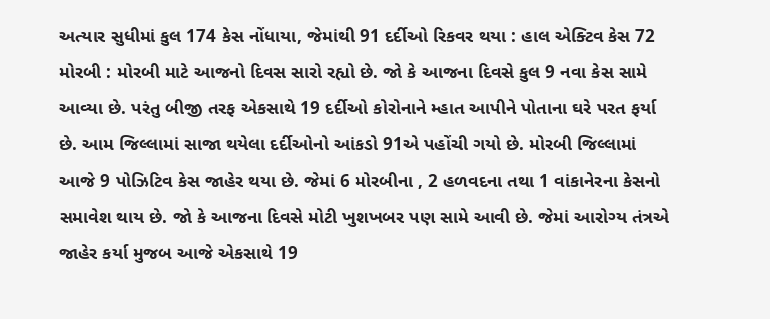અત્યાર સુધીમાં કુલ 174 કેસ નોંધાયા, જેમાંથી 91 દર્દીઓ રિકવર થયા : હાલ એક્ટિવ કેસ 72 મોરબી : મોરબી માટે આજનો દિવસ સારો રહ્યો છે. જો કે આજના દિવસે કુલ 9 નવા કેસ સામે આવ્યા છે. પરંતુ બીજી તરફ એકસાથે 19 દર્દીઓ કોરોનાને મ્હાત આપીને પોતાના ઘરે પરત ફર્યા છે. આમ જિલ્લામાં સાજા થયેલા દર્દીઓનો આંકડો 91એ પહોંચી ગયો છે. મોરબી જિલ્લામાં આજે 9 પોઝિટિવ કેસ જાહેર થયા છે. જેમાં 6 મોરબીના , 2 હળવદના તથા 1 વાંકાનેરના કેસનો સમાવેશ થાય છે. જો કે આજના દિવસે મોટી ખુશખબર પણ સામે આવી છે. જેમાં આરોગ્ય તંત્રએ જાહેર કર્યા મુજબ આજે એકસાથે 19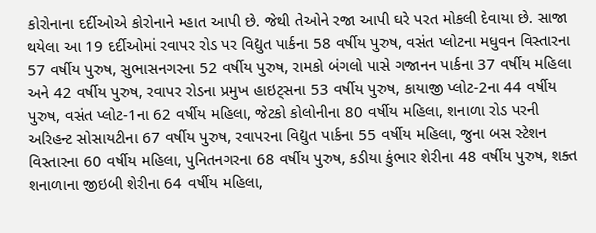કોરોનાના દર્દીઓએ કોરોનાને મ્હાત આપી છે. જેથી તેઓને રજા આપી ઘરે પરત મોકલી દેવાયા છે. સાજા થયેલા આ 19 દર્દીઓમાં રવાપર રોડ પર વિદ્યુત પાર્કના 58 વર્ષીય પુરુષ, વસંત પ્લોટના મધુવન વિસ્તારના 57 વર્ષીય પુરુષ, સુભાસનગરના 52 વર્ષીય પુરુષ, રામકો બંગલો પાસે ગજાનન પાર્કના 37 વર્ષીય મહિલા અને 42 વર્ષીય પુરુષ, રવાપર રોડના પ્રમુખ હાઇટ્સના 53 વર્ષીય પુરુષ, કાયાજી પ્લોટ-2ના 44 વર્ષીય પુરુષ, વસંત પ્લોટ-1ના 62 વર્ષીય મહિલા, જેટકો કોલોનીના 80 વર્ષીય મહિલા, શનાળા રોડ પરની અરિહન્ટ સોસાયટીના 67 વર્ષીય પુરુષ, રવાપરના વિદ્યુત પાર્કના 55 વર્ષીય મહિલા, જુના બસ સ્ટેશન વિસ્તારના 60 વર્ષીય મહિલા, પુનિતનગરના 68 વર્ષીય પુરુષ, કડીયા કુંભાર શેરીના 48 વર્ષીય પુરુષ, શક્ત શનાળાના જીઇબી શેરીના 64 વર્ષીય મહિલા,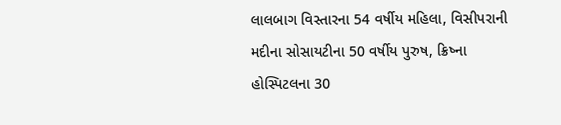લાલબાગ વિસ્તારના 54 વર્ષીય મહિલા, વિસીપરાની મદીના સોસાયટીના 50 વર્ષીય પુરુષ, ક્રિષ્ના હોસ્પિટલના 30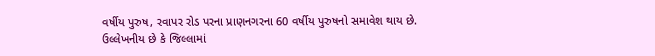વર્ષીય પુરુષ, રવાપર રોડ પરના પ્રાણનગરના 60 વર્ષીય પુરુષનો સમાવેશ થાય છે. ઉલ્લેખનીય છે કે જિલ્લામાં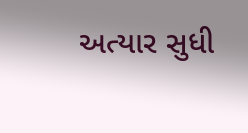અત્યાર સુધી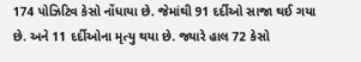174 પોઝિટિવ કેસો નોંધાયા છે. જેમાંથી 91 દર્દીઓ સાજા થઈ ગયા છે. અને 11 દર્દીઓના મૃત્યુ થયા છે. જ્યારે હાલ 72 કેસો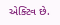એક્ટિવ છે.